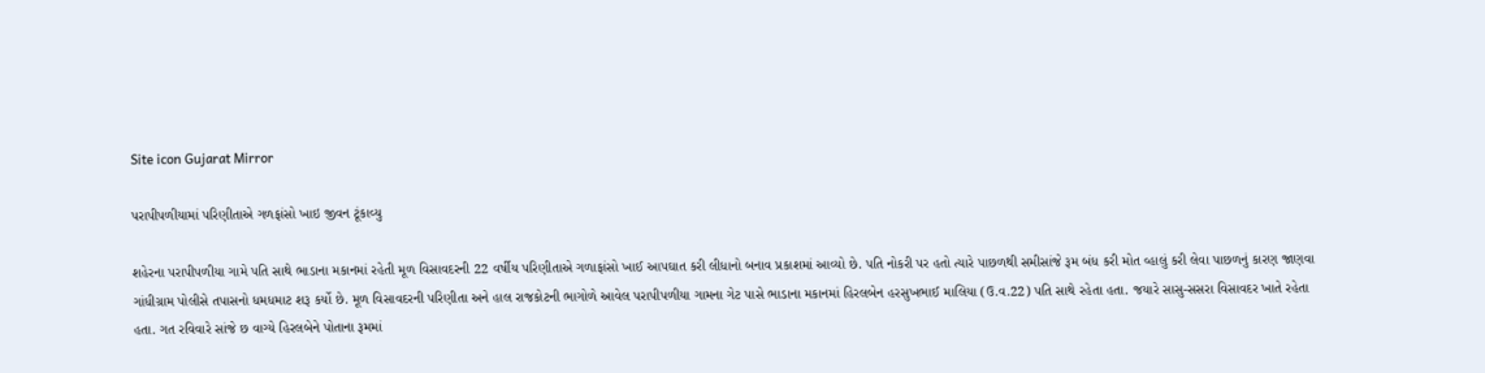Site icon Gujarat Mirror

પરાપીપળીયામાં પરિણીતાએ ગળફાંસો ખાઇ જીવન ટૂંકાવ્યુ

શહેરના પરાપીપળીયા ગામે પતિ સાથે ભાડાના મકાનમાં રહેતી મૂળ વિસાવદરની 22 વર્ષીય પરિણીતાએ ગળાફાંસો ખાઈ આપઘાત કરી લીધાનો બનાવ પ્રકાશમાં આવ્યો છે. પતિ નોકરી પર હતો ત્યારે પાછળથી સમીસાંજે રૂમ બંધ કરી મોત વ્હાલું કરી લેવા પાછળનું કારણ જાણવા ગાંધીગ્રામ પોલીસે તપાસનો ધમધમાટ શરૂ કર્યો છે. મૂળ વિસાવદરની પરિણીતા અને હાલ રાજકોટની ભાગોળે આવેલ પરાપીપળીયા ગામના ગેટ પાસે ભાડાના મકાનમાં હિરલબેન હરસુખભાઈ માલિયા (ઉ.વ.22) પતિ સાથે રહેતા હતા. જયારે સાસુ-સસરા વિસાવદર ખાતે રહેતા હતા. ગત રવિવારે સાંજે છ વાગ્યે હિરલબેને પોતાના રૂમમાં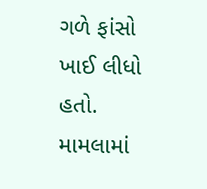ગળે ફાંસો ખાઈ લીધો હતો. મામલામાં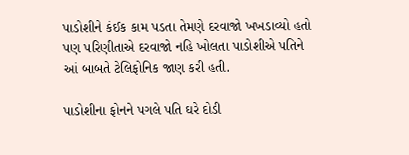પાડોશીને કંઈક કામ પડતા તેમણે દરવાજો ખખડાવ્યો હતો પણ પરિણીતાએ દરવાજો નહિ ખોલતા પાડોશીએ પતિને આં બાબતે ટેલિફોનિક જાણ કરી હતી.

પાડોશીના ફોનને પગલે પતિ ઘરે દોડી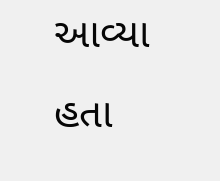આવ્યા હતા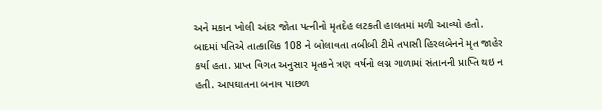અને મકાન ખોલી અંદર જોતા પત્નીનો મૃતદેહ લટકતી હાલતમાં મળી આવ્યો હતો. બાદમાં પતિએ તાત્કાલિક 108 ને બોલાવતા તબીબી ટીમે તપાસી હિરલબેનને મૃત જાહેર કર્યા હતા. પ્રાપ્ત વિગત અનુસાર મૃતકને ત્રણ વર્ષનો લગ્ન ગાળામાં સંતાનની પ્રાપ્તિ થઇ ન હતી. આપઘાતના બનાવ પાછળ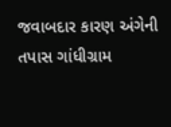જવાબદાર કારણ અંગેની તપાસ ગાંધીગ્રામ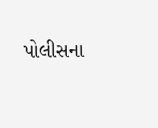પોલીસના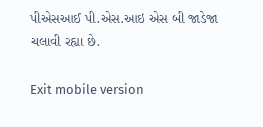પીએસઆઈ પી.એસ.આઇ એસ બી જાડેજા ચલાવી રહ્યા છે.

Exit mobile version